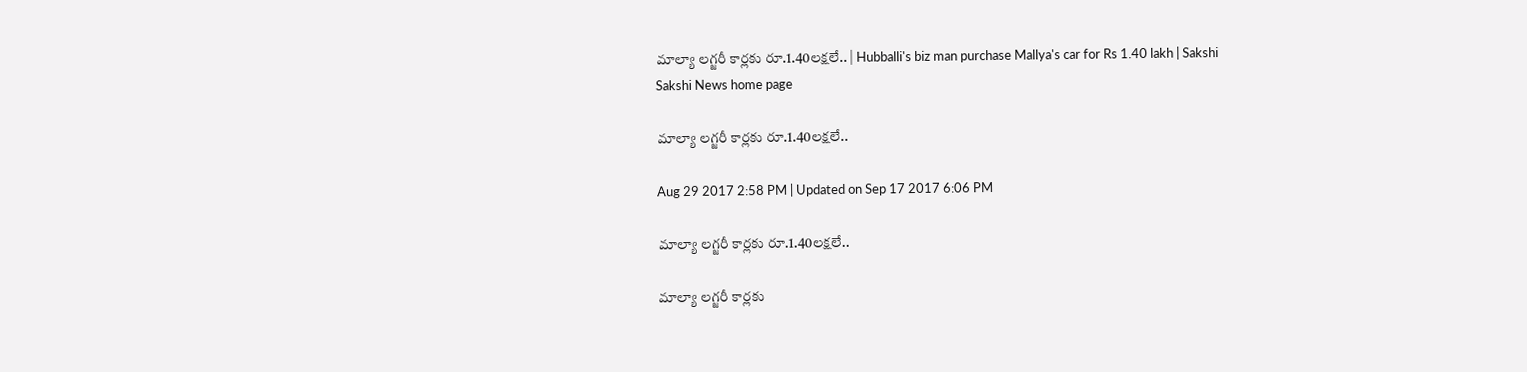మాల్యా లగ్జరీ కార్లకు రూ.1.40లక్షలే.. | Hubballi's biz man purchase Mallya's car for Rs 1.40 lakh | Sakshi
Sakshi News home page

మాల్యా లగ్జరీ కార్లకు రూ.1.40లక్షలే..

Aug 29 2017 2:58 PM | Updated on Sep 17 2017 6:06 PM

మాల్యా లగ్జరీ కార్లకు రూ.1.40లక్షలే..

మాల్యా లగ్జరీ కార్లకు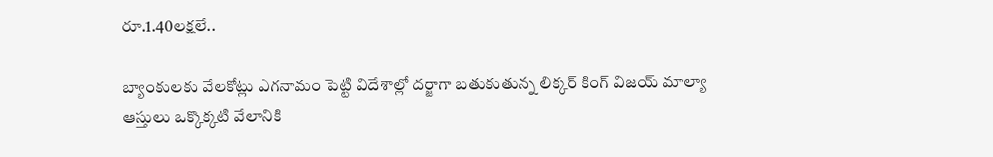రూ.1.40లక్షలే..

బ్యాంకులకు వేలకోట్లు ఎగనామం పెట్టి విదేశాల్లో దర్జాగా బతుకుతున్న లిక్కర్‌ కింగ్‌ విజయ్‌ మాల్యా ఆస్తులు ఒక్కొక్కటి వేలానికి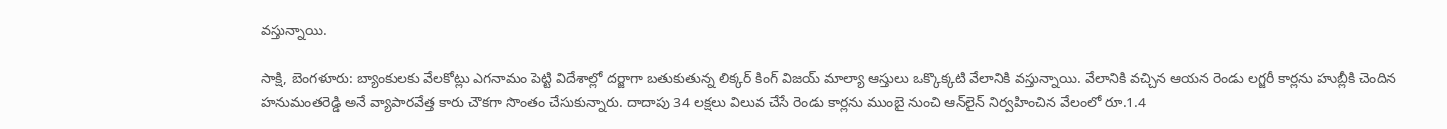వస్తున్నాయి.

సాక్షి, బెంగళూరు: బ్యాంకులకు వేలకోట్లు ఎగనామం పెట్టి విదేశాల్లో దర్జాగా బతుకుతున్న లిక్కర్‌ కింగ్‌ విజయ్‌ మాల్యా ఆస్తులు ఒక్కొక్కటి వేలానికి వస్తున్నాయి. వేలానికి వచ్చిన ఆయన రెండు లగ్జరీ కార్లను హుబ్లీకి చెందిన హనుమంతరెడ్డి అనే వ్యాపారవేత్త కారు చౌకగా సొంతం చేసుకున్నారు. దాదాపు 34 లక్షలు విలువ చేసే రెండు కార్లను ముంబై నుంచి ఆన్‌లైన్‌ నిర్వహించిన వేలంలో రూ.1.4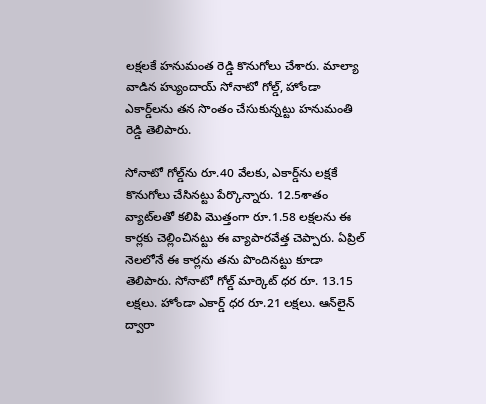లక్షలకే హనుమంత రెడ్డి కొనుగోలు చేశారు. మాల్యా వాడిన హ్యుందాయ్‌ సోనాటో గోల్డ్‌, హోండా ఎకార్డ్‌లను తన సొంతం చేసుకున్నట్టు హనుమంతి రెడ్డి తెలిపారు.

సోనాటో గోల్డ్‌ను రూ.40 వేలకు, ఎకార్డ్‌ను లక్షకే కొనుగోలు చేసినట్టు పేర్కొన్నారు. 12.5శాతం వ్యాట్‌లతో కలిపి మొత్తంగా రూ.1.58 లక్షలను ఈ కార్లకు చెల్లించినట్టు ఈ వ్యాపారవేత్త చెప్పారు. ఏప్రిల్‌ నెలలోనే ఈ కార్లను తను పొందినట్టు కూడా తెలిపారు. సోనాటో గోల్డ్‌ మార్కెట్‌ ధర రూ. 13.15 లక్షలు. హోండా ఎకార్డ్‌ ధర రూ.21 లక్షలు. ఆన్‌లైన్‌ ద్వారా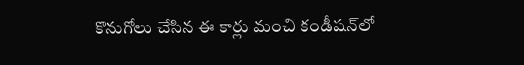కొనుగోలు చేసిన ఈ కార్లు మంచి కండీషన్‌లో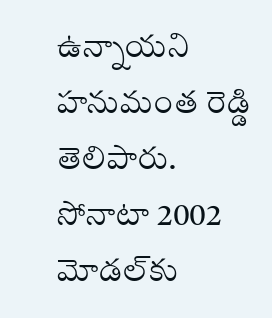ఉన్నాయని హనుమంత రెడ్డి తెలిపారు. సోనాటా 2002 మోడల్‌కు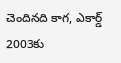చెందినది కాగ, ఎకార్డ్‌ 2003కు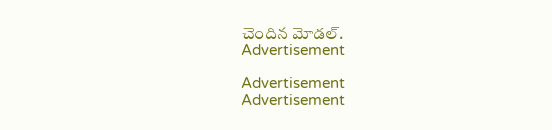చెందిన మోడల్‌.
Advertisement

Advertisement
Advertisement